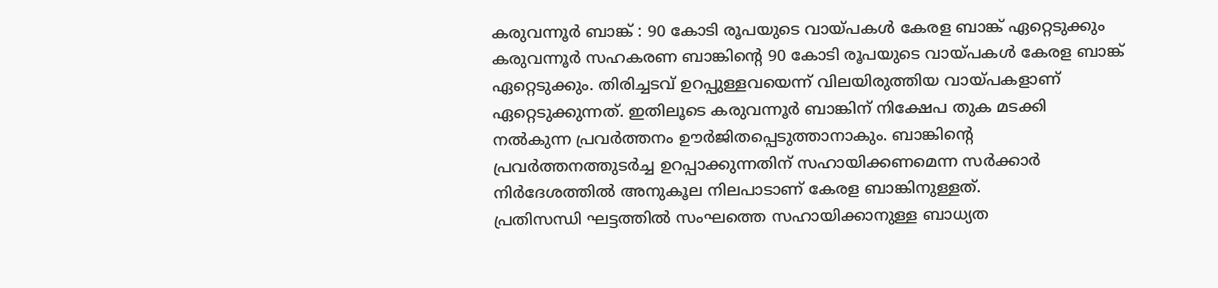കരുവന്നൂർ ബാങ്ക് : 90 കോടി രൂപയുടെ വായ്പകൾ കേരള ബാങ്ക് ഏറ്റെടുക്കും
കരുവന്നൂർ സഹകരണ ബാങ്കിന്റെ 90 കോടി രൂപയുടെ വായ്പകൾ കേരള ബാങ്ക് ഏറ്റെടുക്കും. തിരിച്ചടവ് ഉറപ്പുള്ളവയെന്ന് വിലയിരുത്തിയ വായ്പകളാണ് ഏറ്റെടുക്കുന്നത്. ഇതിലൂടെ കരുവന്നൂർ ബാങ്കിന് നിക്ഷേപ തുക മടക്കി നൽകുന്ന പ്രവർത്തനം ഊർജിതപ്പെടുത്താനാകും. ബാങ്കിന്റെ പ്രവർത്തനത്തുടർച്ച ഉറപ്പാക്കുന്നതിന് സഹായിക്കണമെന്ന സർക്കാർ നിർദേശത്തിൽ അനുകൂല നിലപാടാണ് കേരള ബാങ്കിനുള്ളത്.
പ്രതിസന്ധി ഘട്ടത്തിൽ സംഘത്തെ സഹായിക്കാനുള്ള ബാധ്യത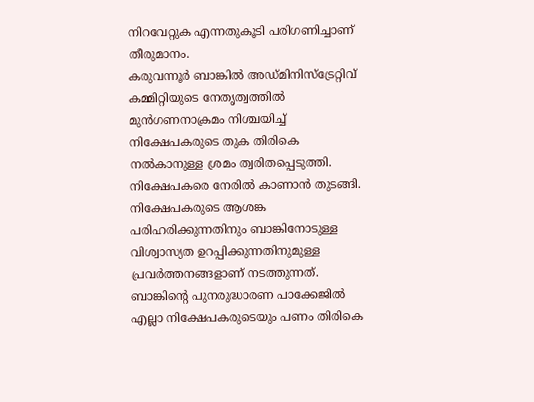നിറവേറ്റുക എന്നതുകൂടി പരിഗണിച്ചാണ് തീരുമാനം.
കരുവന്നൂർ ബാങ്കിൽ അഡ്മിനിസ്ട്രേറ്റിവ് കമ്മിറ്റിയുടെ നേതൃത്വത്തിൽ മുൻഗണനാക്രമം നിശ്ചയിച്ച് നിക്ഷേപകരുടെ തുക തിരികെ നൽകാനുള്ള ശ്രമം ത്വരിതപ്പെടുത്തി. നിക്ഷേപകരെ നേരിൽ കാണാൻ തുടങ്ങി. നിക്ഷേപകരുടെ ആശങ്ക പരിഹരിക്കുന്നതിനും ബാങ്കിനോടുള്ള വിശ്വാസ്യത ഉറപ്പിക്കുന്നതിനുമുള്ള പ്രവർത്തനങ്ങളാണ് നടത്തുന്നത്. ബാങ്കിന്റെ പുനരുദ്ധാരണ പാക്കേജിൽ എല്ലാ നിക്ഷേപകരുടെയും പണം തിരികെ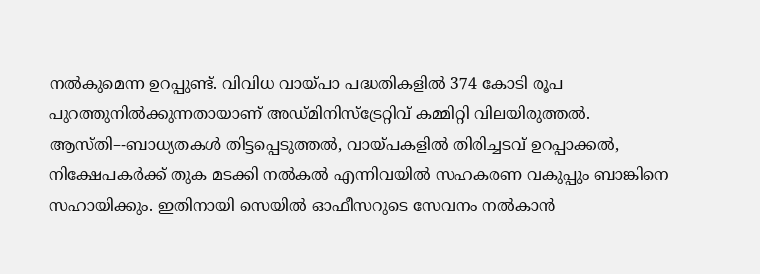നൽകുമെന്ന ഉറപ്പുണ്ട്. വിവിധ വായ്പാ പദ്ധതികളിൽ 374 കോടി രൂപ പുറത്തുനിൽക്കുന്നതായാണ് അഡ്മിനിസ്ട്രേറ്റിവ് കമ്മിറ്റി വിലയിരുത്തൽ.
ആസ്തി–-ബാധ്യതകൾ തിട്ടപ്പെടുത്തൽ, വായ്പകളിൽ തിരിച്ചടവ് ഉറപ്പാക്കൽ, നിക്ഷേപകർക്ക് തുക മടക്കി നൽകൽ എന്നിവയിൽ സഹകരണ വകുപ്പും ബാങ്കിനെ സഹായിക്കും. ഇതിനായി സെയിൽ ഓഫീസറുടെ സേവനം നൽകാൻ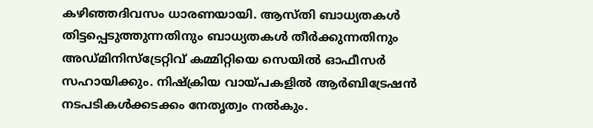കഴിഞ്ഞദിവസം ധാരണയായി. ആസ്തി ബാധ്യതകൾ തിട്ടപ്പെടുത്തുന്നതിനും ബാധ്യതകൾ തീർക്കുന്നതിനും അഡ്മിനിസ്ട്രേറ്റിവ് കമ്മിറ്റിയെ സെയിൽ ഓഫീസർ സഹായിക്കും. നിഷ്ക്രിയ വായ്പകളിൽ ആർബിട്രേഷൻ നടപടികൾക്കടക്കം നേതൃത്വം നൽകും.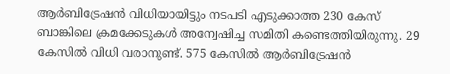ആർബിട്രേഷൻ വിധിയായിട്ടും നടപടി എടുക്കാത്ത 230 കേസ് ബാങ്കിലെ ക്രമക്കേടുകൾ അന്വേഷിച്ച സമിതി കണ്ടെത്തിയിരുന്നു. 29 കേസിൽ വിധി വരാനുണ്ട്. 575 കേസിൽ ആർബിട്രേഷൻ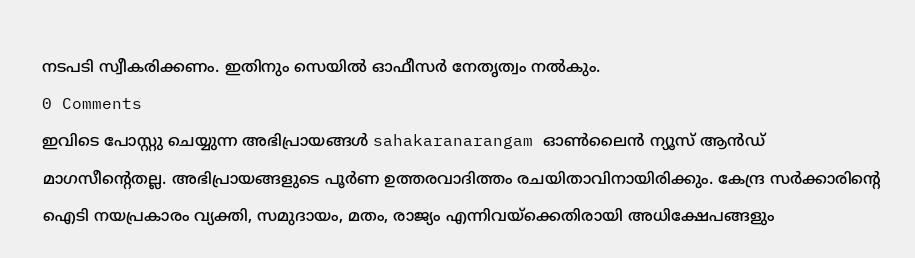നടപടി സ്വീകരിക്കണം. ഇതിനും സെയിൽ ഓഫീസർ നേതൃത്വം നൽകും.
0 Comments
ഇവിടെ പോസ്റ്റു ചെയ്യുന്ന അഭിപ്രായങ്ങൾ sahakaranarangam ഓൺലൈൻ ന്യൂസ് ആൻഡ് മാഗസീന്റെതല്ല. അഭിപ്രായങ്ങളുടെ പൂർണ ഉത്തരവാദിത്തം രചയിതാവിനായിരിക്കും. കേന്ദ്ര സർക്കാരിന്റെ ഐടി നയപ്രകാരം വ്യക്തി, സമുദായം, മതം, രാജ്യം എന്നിവയ്ക്കെതിരായി അധിക്ഷേപങ്ങളും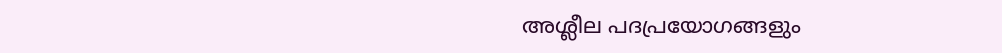അശ്ലീല പദപ്രയോഗങ്ങളും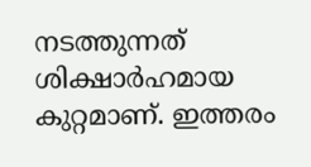നടത്തുന്നത് ശിക്ഷാർഹമായ കുറ്റമാണ്. ഇത്തരം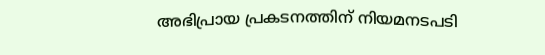അഭിപ്രായ പ്രകടനത്തിന് നിയമനടപടി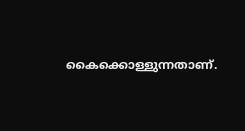കൈക്കൊള്ളുന്നതാണ്.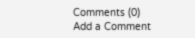Comments (0)
Add a Comment